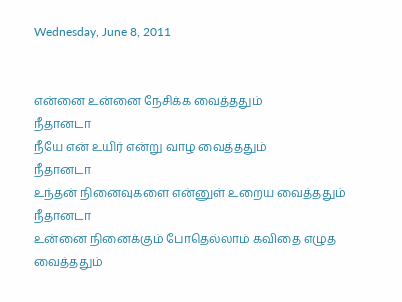Wednesday, June 8, 2011


என்னை உன்னை நேசிக்க வைத்ததும்
நீதானடா
நீயே என் உயிர் என்று வாழ வைத்ததும்
நீதானடா
உந்தன் நினைவுகளை என்னுள் உறைய வைத்ததும்
நீதானடா
உன்னை நினைக்கும் போதெல்லாம் கவிதை எழுத வைத்ததும்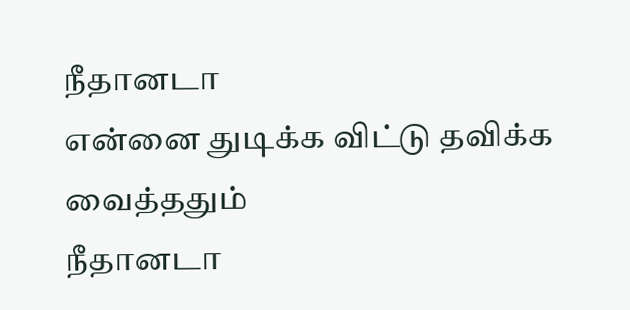நீதானடா
என்னை துடிக்க விட்டு தவிக்க வைத்ததும்
நீதானடா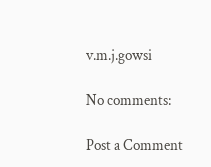v.m.j.gowsi

No comments:

Post a Comment